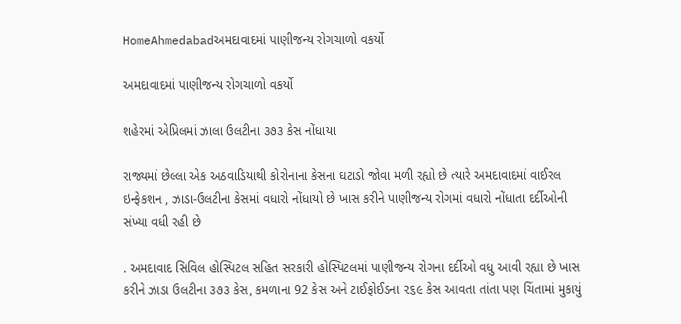HomeAhmedabadઅમદાવાદમાં પાણીજન્ય રોગચાળો વકર્યો

અમદાવાદમાં પાણીજન્ય રોગચાળો વકર્યો

શહેરમાં એપ્રિલમાં ઝાલા ઉલટીના ૩૭૩ કેસ નોંધાયા

રાજ્યમાં છેલ્લા એક અઠવાડિયાથી કોરોનાના કેસના ઘટાડો જોવા મળી રહ્યો છે ત્યારે અમદાવાદમાં વાઈરલ ઇન્ફેકશન , ઝાડા-ઉલટીના કેસમાં વધારો નોંધાયો છે ખાસ કરીને પાણીજન્ય રોગમાં વધારો નોંધાતા દર્દીઓની સંખ્યા વધી રહી છે

. અમદાવાદ સિવિલ હોસ્પિટલ સહિત સરકારી હોસ્પિટલમાં પાણીજન્ય રોગના દર્દીઓ વધુ આવી રહ્યા છે ખાસ કરીને ઝાડા ઉલટીના ૩૭૩ કેસ, કમળાના 92 કેસ અને ટાઈફોઈડના ૨૬૯ કેસ આવતા તાંતા પણ ચિંતામાં મુકાયું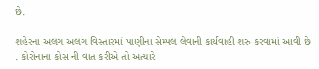છે.

શહેરના અલગ અલગ વિસ્તારમાં પાણીના સેમ્પલ લેવાની કાર્યવાહી શરુ કરવામાં આવી છે . કોરોનાના કોસ ની વાત કરીએ તો અત્યારે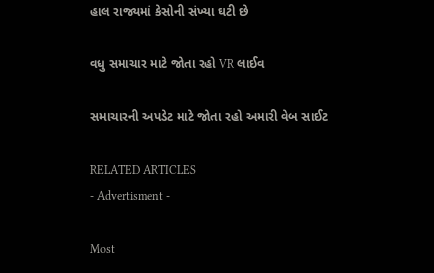હાલ રાજ્યમાં કેસોની સંખ્યા ઘટી છે

વધુ સમાચાર માટે જોતા રહો VR લાઈવ

સમાચારની અપડેટ માટે જોતા રહો અમારી વેબ સાઈટ

RELATED ARTICLES
- Advertisment -

Most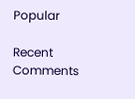Popular

Recent Comments